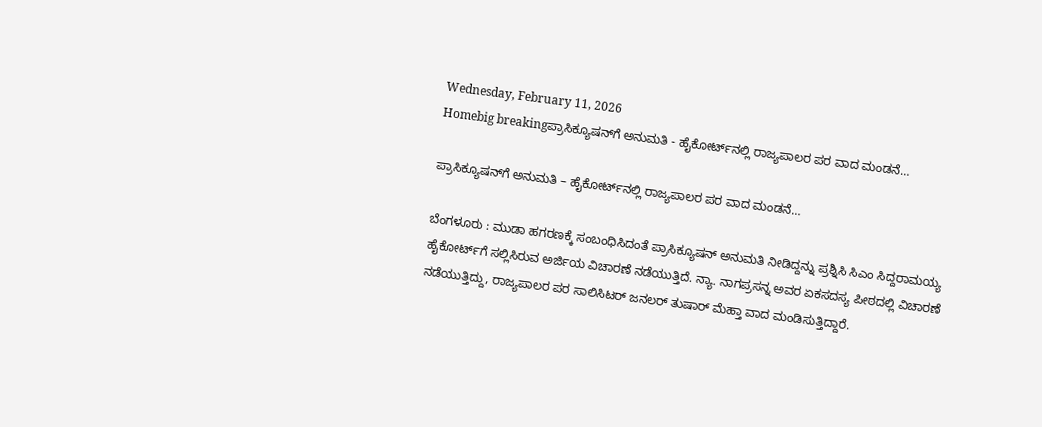Wednesday, February 11, 2026
Homebig breakingಪ್ರಾಸಿಕ್ಯೂಷನ್‌ಗೆ ಅನುಮತಿ - ಹೈಕೋರ್ಟ್‌ನಲ್ಲಿ ರಾಜ್ಯಪಾಲರ ಪರ ವಾದ ಮಂಡನೆ…

ಪ್ರಾಸಿಕ್ಯೂಷನ್‌ಗೆ ಅನುಮತಿ – ಹೈಕೋರ್ಟ್‌ನಲ್ಲಿ ರಾಜ್ಯಪಾಲರ ಪರ ವಾದ ಮಂಡನೆ…

ಬೆಂಗಳೂರು : ಮುಡಾ ಹಗರಣಕ್ಕೆ ಸಂಬಂಧಿಸಿದಂತೆ ಪ್ರಾಸಿಕ್ಯೂಷನ್‌ ಅನುಮತಿ ನೀಡಿದ್ದನ್ನು ಪ್ರಶ್ನಿಸಿ ಸಿಎಂ ಸಿದ್ದರಾಮಯ್ಯ ಹೈಕೋರ್ಟ್‌ಗೆ ಸಲ್ಲಿಸಿರುವ ಅರ್ಜಿಯ ವಿಚಾರಣೆ ನಡೆಯುತ್ತಿದೆ. ನ್ಯಾ. ನಾಗಪ್ರಸನ್ನ ಅವರ ಏಕಸದಸ್ಯ ಪೀಠದಲ್ಲಿ ವಿಚಾರಣೆ ನಡೆಯುತ್ತಿದ್ದು, ರಾಜ್ಯಪಾಲರ ಪರ ಸಾಲಿಸಿಟರ್‌ ಜನಲರ್‌ ತುಷಾರ್‌ ಮೆಹ್ತಾ ವಾದ ಮಂಡಿಸುತ್ತಿದ್ದಾರೆ.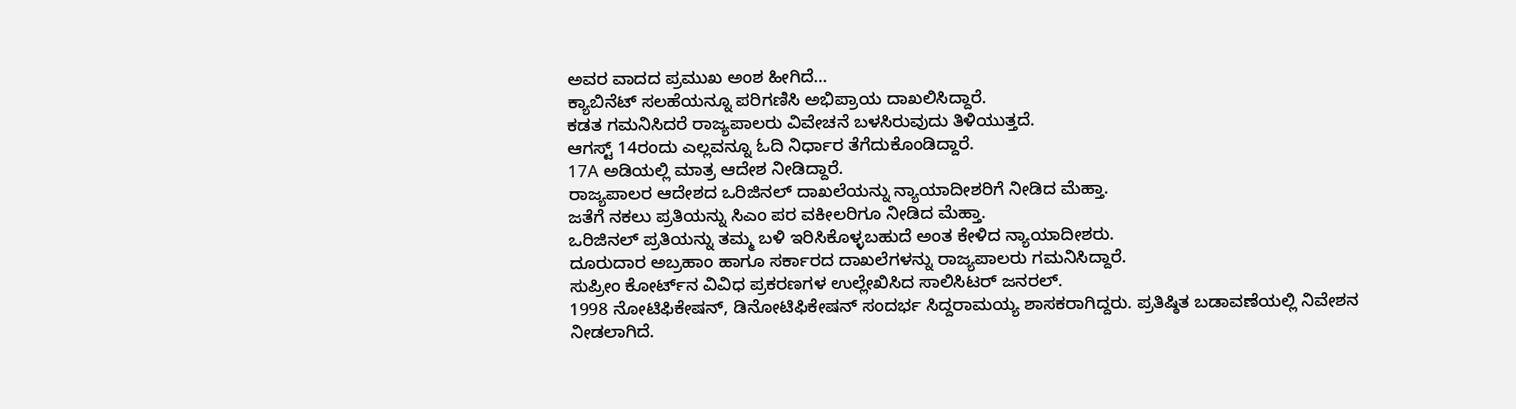ಅವರ ವಾದದ ಪ್ರಮುಖ ಅಂಶ ಹೀಗಿದೆ…
ಕ್ಯಾಬಿನೆಟ್‌ ಸಲಹೆಯನ್ನೂ ಪರಿಗಣಿಸಿ ಅಭಿಪ್ರಾಯ ದಾಖಲಿಸಿದ್ದಾರೆ.
ಕಡತ ಗಮನಿಸಿದರೆ ರಾಜ್ಯಪಾಲರು ವಿವೇಚನೆ ಬಳಸಿರುವುದು ತಿಳಿಯುತ್ತದೆ.
ಆಗಸ್ಟ್‌ 14ರಂದು ಎಲ್ಲವನ್ನೂ ಓದಿ ನಿರ್ಧಾರ ತೆಗೆದುಕೊಂಡಿದ್ದಾರೆ.
17A ಅಡಿಯಲ್ಲಿ ಮಾತ್ರ ಆದೇಶ ನೀಡಿದ್ದಾರೆ.
ರಾಜ್ಯಪಾಲರ ಆದೇಶದ ಒರಿಜಿನಲ್‌ ದಾಖಲೆಯನ್ನು ನ್ಯಾಯಾದೀಶರಿಗೆ ನೀಡಿದ ಮೆಹ್ತಾ.
ಜತೆಗೆ ನಕಲು ಪ್ರತಿಯನ್ನು ಸಿಎಂ ಪರ ವಕೀಲರಿಗೂ ನೀಡಿದ ಮೆಹ್ತಾ.
ಒರಿಜಿನಲ್‌ ಪ್ರತಿಯನ್ನು ತಮ್ಮ ಬಳಿ ಇರಿಸಿಕೊಳ್ಳಬಹುದೆ ಅಂತ ಕೇಳಿದ ನ್ಯಾಯಾದೀಶರು.
ದೂರುದಾರ ಅಬ್ರಹಾಂ ಹಾಗೂ ಸರ್ಕಾರದ ದಾಖಲೆಗಳನ್ನು ರಾಜ್ಯಪಾಲರು ಗಮನಿಸಿದ್ದಾರೆ.
ಸುಪ್ರೀಂ ಕೋರ್ಟ್‌ನ ವಿವಿಧ ಪ್ರಕರಣಗಳ ಉಲ್ಲೇಖಿಸಿದ ಸಾಲಿಸಿಟರ್‌ ಜನರಲ್.
1998 ನೋಟಿಫಿಕೇಷನ್‌, ಡಿನೋಟಿಫಿಕೇಷನ್‌ ಸಂದರ್ಭ ಸಿದ್ದರಾಮಯ್ಯ ಶಾಸಕರಾಗಿದ್ದರು. ಪ್ರತಿಷ್ಠಿತ ಬಡಾವಣೆಯಲ್ಲಿ ನಿವೇಶನ ನೀಡಲಾಗಿದೆ.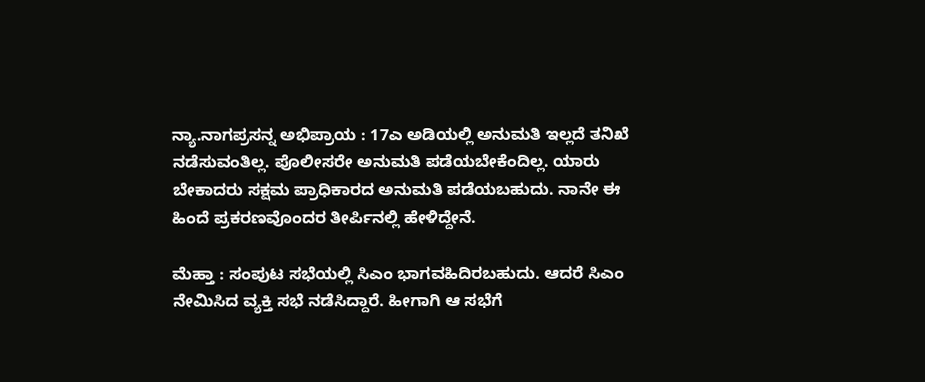ನ್ಯಾ.ನಾಗಪ್ರಸನ್ನ ಅಭಿಪ್ರಾಯ : 17ಎ ಅಡಿಯಲ್ಲಿ ಅನುಮತಿ ಇಲ್ಲದೆ ತನಿಖೆ ನಡೆಸುವಂತಿಲ್ಲ. ಪೊಲೀಸರೇ ಅನುಮತಿ ಪಡೆಯಬೇಕೆಂದಿಲ್ಲ. ಯಾರು ಬೇಕಾದರು ಸಕ್ಷಮ ಪ್ರಾಧಿಕಾರದ ಅನುಮತಿ ಪಡೆಯಬಹುದು. ನಾನೇ ಈ ಹಿಂದೆ ಪ್ರಕರಣವೊಂದರ ತೀರ್ಪಿನಲ್ಲಿ ಹೇಳಿದ್ದೇನೆ.

ಮೆಹ್ತಾ : ಸಂಪುಟ ಸಭೆಯಲ್ಲಿ ಸಿಎಂ ಭಾಗವಹಿದಿರಬಹುದು. ಆದರೆ ಸಿಎಂ ನೇಮಿಸಿದ ವ್ಯಕ್ತಿ ಸಭೆ ನಡೆಸಿದ್ದಾರೆ. ಹೀಗಾಗಿ ಆ ಸಭೆಗೆ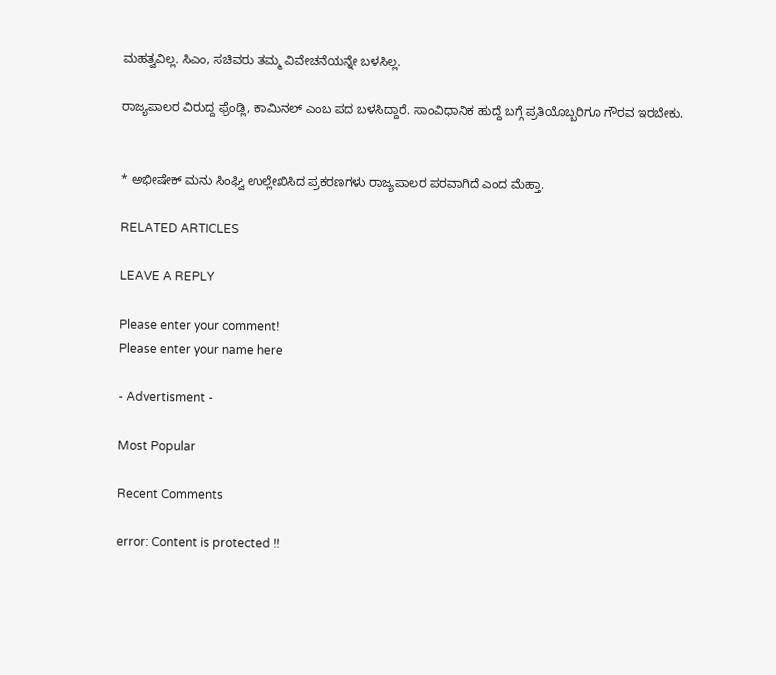ಮಹತ್ವವಿಲ್ಲ. ಸಿಎಂ, ಸಚಿವರು ತಮ್ಮ ವಿವೇಚನೆಯನ್ನೇ ಬಳಸಿಲ್ಲ.

ರಾಜ್ಯಪಾಲರ ವಿರುದ್ದ ಫ್ರೆಂಡ್ಲಿ, ಕಾಮಿನಲ್‌ ಎಂಬ ಪದ ಬಳಸಿದ್ದಾರೆ. ಸಾಂವಿಧಾನಿಕ ಹುದ್ದೆ ಬಗ್ಗೆ ಪ್ರತಿಯೊಬ್ಬರಿಗೂ ಗೌರವ ಇರಬೇಕು.


* ಅಭೀಷೇಕ್‌ ಮನು ಸಿಂಘ್ವಿ ಉಲ್ಲೇಖಿಸಿದ ಪ್ರಕರಣಗಳು ರಾಜ್ಯಪಾಲರ ಪರವಾಗಿದೆ ಎಂದ ಮೆಹ್ತಾ.

RELATED ARTICLES

LEAVE A REPLY

Please enter your comment!
Please enter your name here

- Advertisment -

Most Popular

Recent Comments

error: Content is protected !!